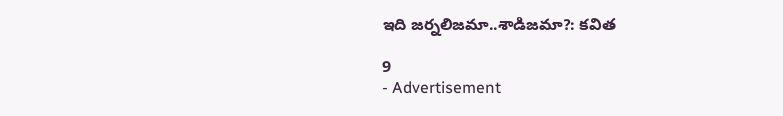ఇది జర్నలిజమా..శాడిజమా?: కవిత

9
- Advertisement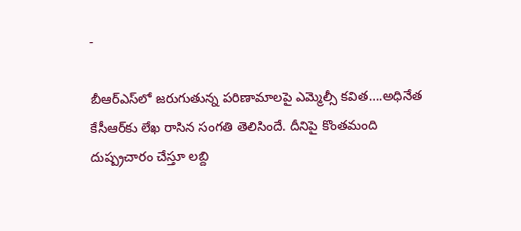-

బీఆర్ఎస్‌లో జరుగుతున్న పరిణామాలపై ఎమ్మెల్సీ కవిత….అధినేత కేసీఆర్‌కు లేఖ రాసిన సంగతి తెలిసిందే. దీనిపై కొంతమంది దుష్ప్రచారం చేస్తూ లబ్ది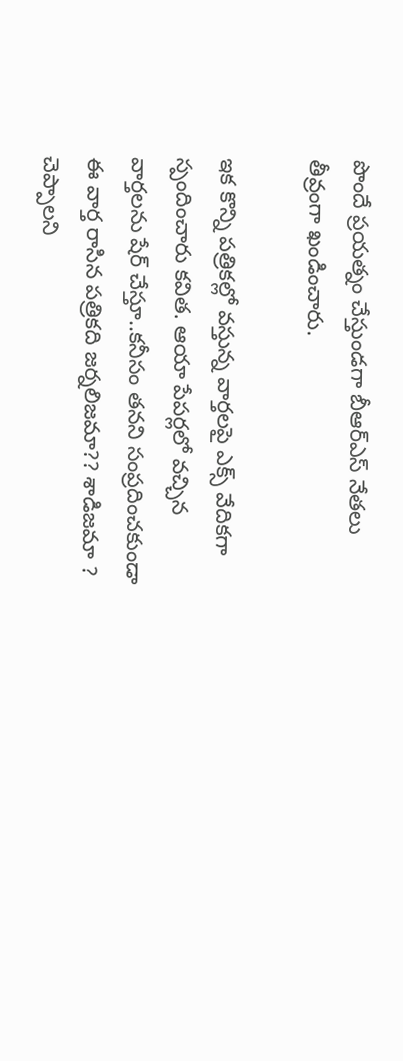పొందే ప్రయత్నం చేస్తుండగా బీఆర్ఎస్ నేతలు తీవ్రంగా ఖండించారు.

ఇక కొన్ని పత్రికల్లో వస్తున్న వార్తలపై ఎక్స్‌ వేదికగా స్పందించారు కవిత. ఆయా పేపర్లలో వచ్చిన వార్తలను షేర్ చేస్తూ..కనీసం తనని సంప్రదించకుండా ఈ వార్త రాసిన పత్రికది జర్నలిజమా?? శాడిజమా ? చెప్పాలని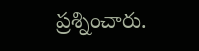ప్రశ్నించారు.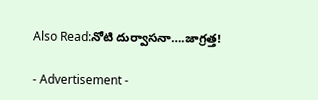Also Read:నోటి దుర్వాసనా….జాగ్రత్త!

- Advertisement -